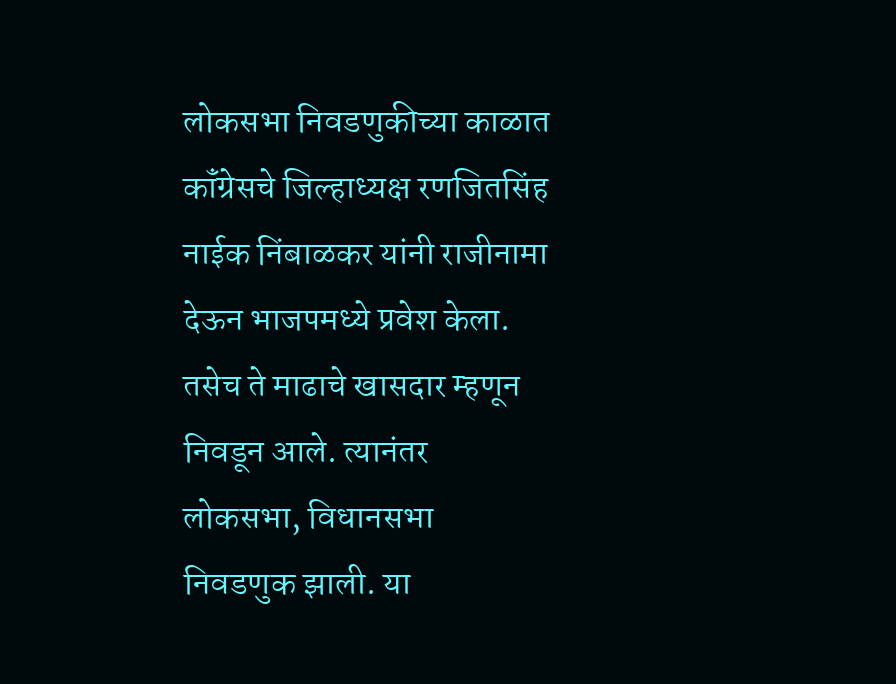लोकसभा निवडणुकीच्या काळात कॉंग्रेसचे जिल्हाध्यक्ष रणजितसिंह नाईक निंबाळकर यांनी राजीनामा देऊन भाजपमध्ये प्रवेश केला. तसेच ते माढाचे खासदार म्हणून निवडून आले. त्यानंतर लोकसभा, विधानसभा निवडणुक झाली. या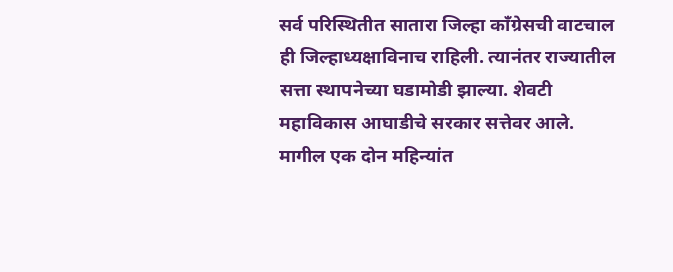सर्व परिस्थितीत सातारा जिल्हा कॉंग्रेसची वाटचाल ही जिल्हाध्यक्षाविनाच राहिली. त्यानंतर राज्यातील सत्ता स्थापनेच्या घडामोडी झाल्या. शेवटी महाविकास आघाडीचे सरकार सत्तेवर आले.
मागील एक दोन महिन्यांत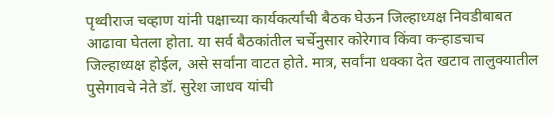पृथ्वीराज चव्हाण यांनी पक्षाच्या कार्यकर्त्यांची बैठक घेऊन जिल्हाध्यक्ष निवडीबाबत आढावा घेतला होता. या सर्व बैठकांतील चर्चेनुसार कोरेगाव किंवा कऱ्हाडचाच जिल्हाध्यक्ष होईल, असे सर्वांना वाटत होते. मात्र, सर्वांना धक्का देत खटाव तालुक्यातील पुसेगावचे नेते डॉ. सुरेश जाधव यांची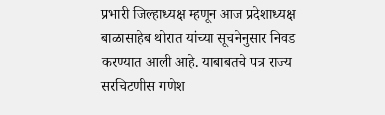प्रभारी जिल्हाध्यक्ष म्हणून आज प्रदेशाध्यक्ष बाळासाहेब थोरात यांच्या सूचनेनुसार निवड करण्यात आली आहे. याबाबतचे पत्र राज्य सरचिटणीस गणेश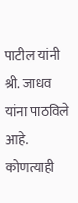पाटील यांनी श्री. जाधव यांना पाठविले आहे.
कोणत्याही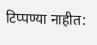टिप्पण्या नाहीत: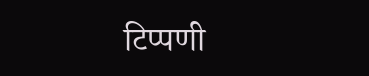टिप्पणी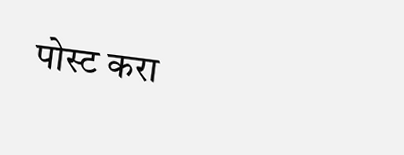पोस्ट करा